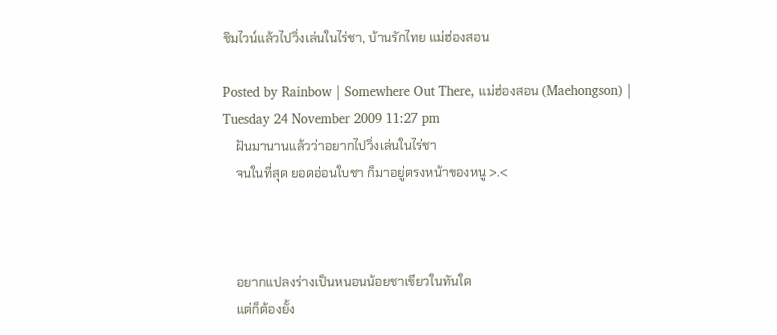ชิมไวน์แล้วไปวิ่งเล่นในไร่ชา, บ้านรักไทย แม่ฮ่องสอน

Posted by Rainbow | Somewhere Out There, แม่ฮ่องสอน (Maehongson) | Tuesday 24 November 2009 11:27 pm
    ฝันมานานแล้วว่าอยากไปวิ่งเล่นในไร่ชา
    จนในที่สุด ยอดอ่อนใบชา ก็มาอยู่ตรงหน้าของหนู >.<



    อยากแปลงร่างเป็นหนอนน้อยชาเขียวในทันใด
    แต่ก็ต้องยั้ง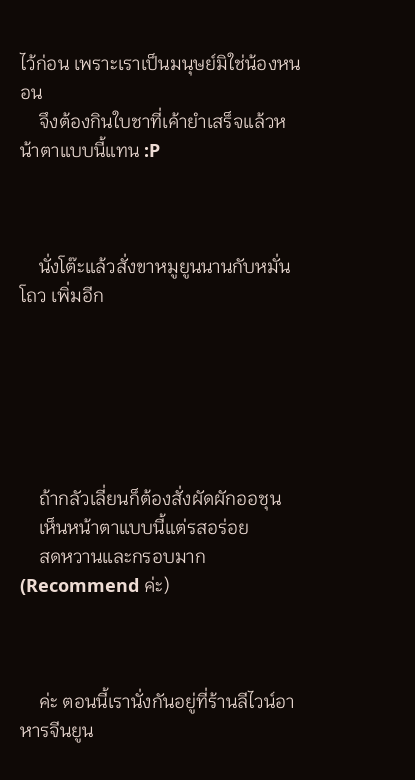ไว้ก่อน เพราะเราเป็นมนุษย์มิใช่น้องหนอน
    จึงต้องกินใบชาที่เค้ายำเสร็จแล้วหน้าตาแบบนี้แทน :P



    นั่งโต๊ะแล้วสั่งขาหมูยูนนานกับหมั่นโถว เพิ่มอีก






    ถ้ากลัวเลี่ยนก็ต้องสั่งผัดผักออชุน
    เห็นหน้าตาแบบนี้แต่รสอร่อย
    สดหวานและกรอบมาก (Recommend ค่ะ)



    ค่ะ ตอนนี้เรานั่งกันอยู่ที่ร้านลีไวน์อาหารจีนยูน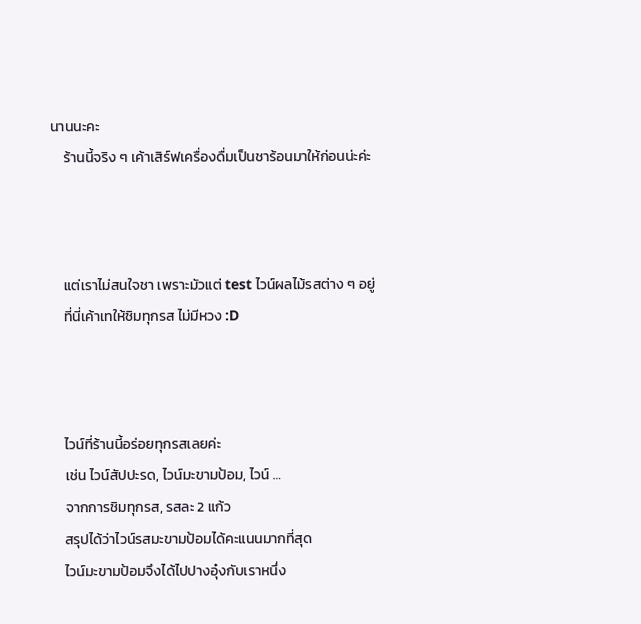นานนะคะ
    ร้านนี้จริง ๆ เค้าเสิร์ฟเครื่องดื่มเป็นชาร้อนมาให้ก่อนน่ะค่ะ



    แต่เราไม่สนใจชา เพราะมัวแต่ test ไวน์ผลไม้รสต่าง ๆ อยู่
    ที่นี่เค้าเทให้ชิมทุกรส ไม่มีหวง :D



    ไวน์ที่ร้านนี้อร่อยทุกรสเลยค่ะ
    เช่น ไวน์สัปปะรด, ไวน์มะขามป้อม, ไวน์ …
    จากการชิมทุกรส, รสละ 2 แก้ว
    สรุปได้ว่าไวน์รสมะขามป้อมได้คะแนนมากที่สุด
    ไวน์มะขามป้อมจึงได้ไปปางอุ๋งกับเราหนึ่ง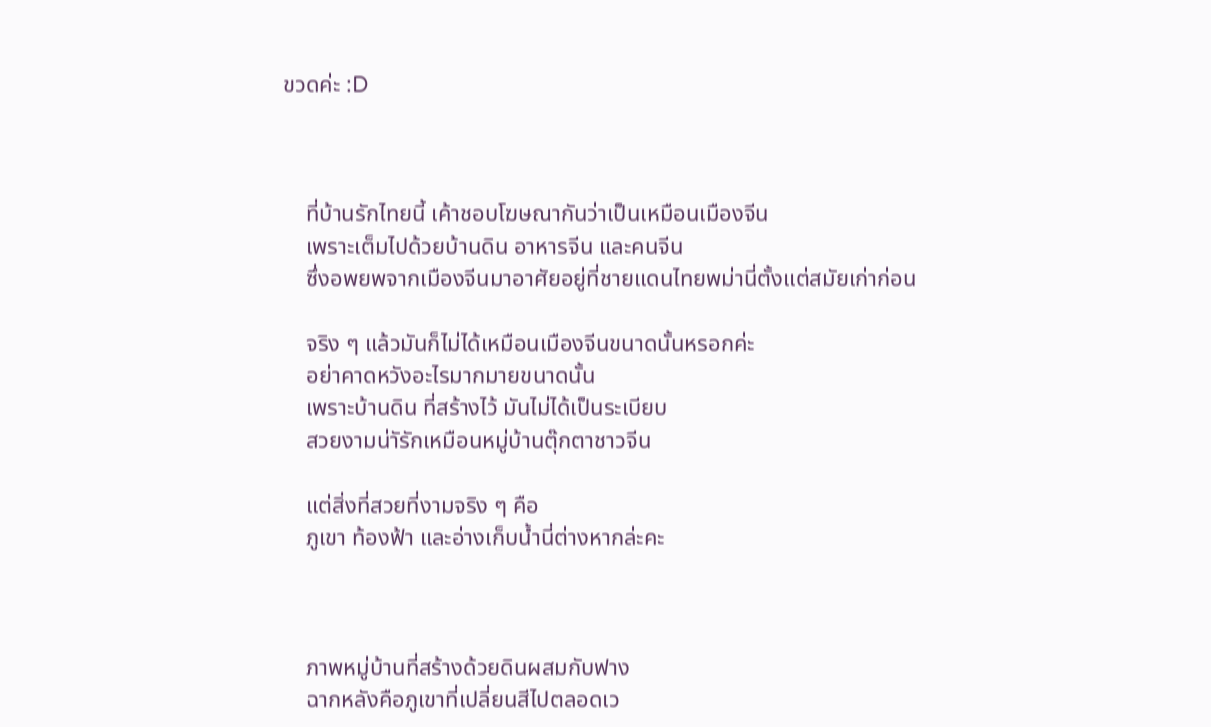ขวดค่ะ :D



    ที่บ้านรักไทยนี้ เค้าชอบโฆษณากันว่าเป็นเหมือนเมืองจีน
    เพราะเต็มไปด้วยบ้านดิน อาหารจีน และคนจีน
    ซึ่งอพยพจากเมืองจีนมาอาศัยอยู่ที่ชายแดนไทยพม่านี่ตั้งแต่สมัยเก่าก่อน

    จริง ๆ แล้วมันก็ไม่ได้เหมือนเมืองจีนขนาดนั้นหรอกค่ะ
    อย่าคาดหวังอะไรมากมายขนาดนั้น
    เพราะบ้านดิน ที่สร้างไว้ มันไม่ได้เป็นระเบียบ
    สวยงามน่าัรักเหมือนหมู่บ้านตุ๊กตาชาวจีน

    แต่สิ่งที่สวยที่งามจริง ๆ คือ
    ภูเขา ท้องฟ้า และอ่างเก็บน้ำนี่ต่างหากล่ะคะ



    ภาพหมู่บ้านที่สร้างด้วยดินผสมกับฟาง
    ฉากหลังคือภูเขาที่เปลี่ยนสีไปตลอดเว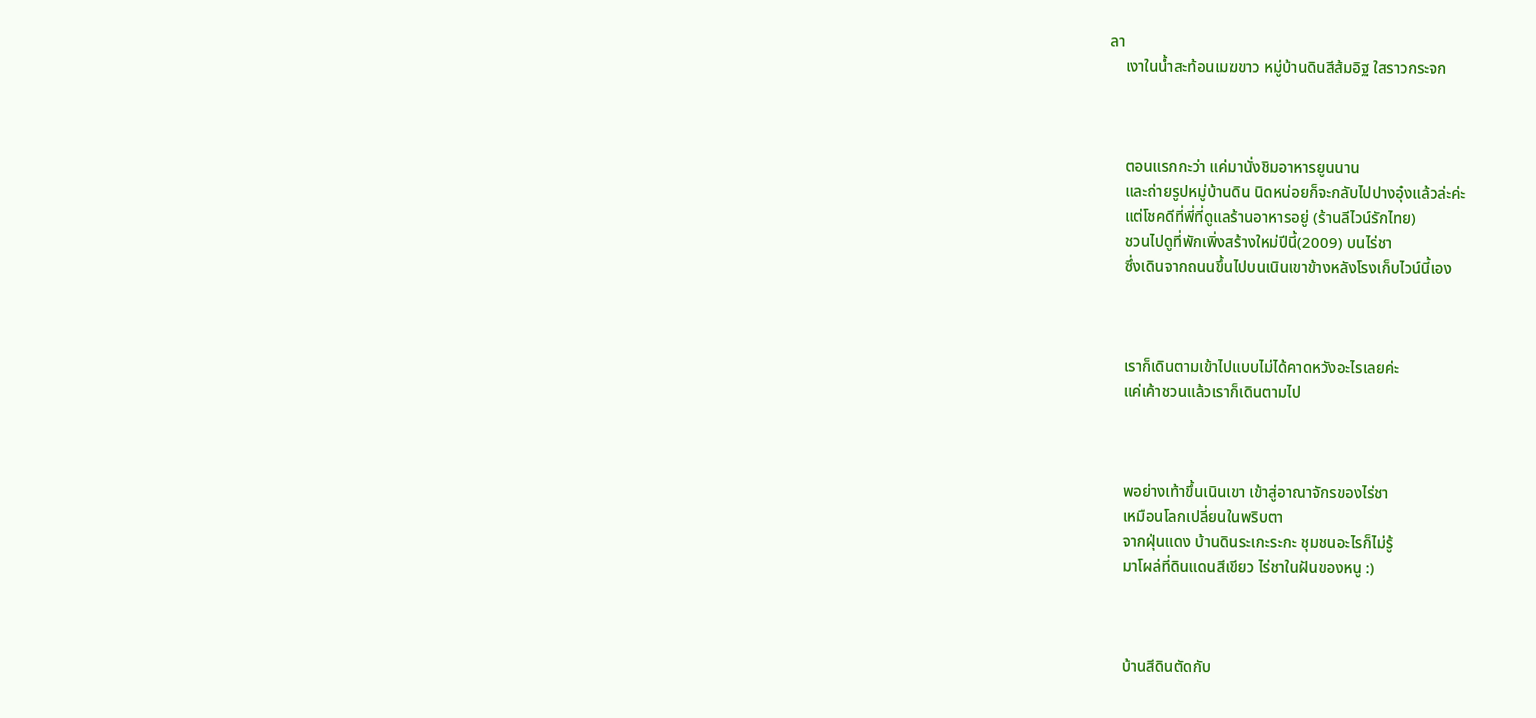ลา
    เงาในน้ำสะท้อนเมฆขาว หมู่บ้านดินสีส้มอิฐ ใสราวกระจก



    ตอนแรกกะว่า แค่มานั่งชิมอาหารยูนนาน
    และถ่ายรูปหมู่บ้านดิน นิดหน่อยก็จะกลับไปปางอุ๋งแล้วล่ะค่ะ
    แต่โชคดีที่พี่ที่ดูแลร้านอาหารอยู่ (ร้านลีไวน์รักไทย)
    ชวนไปดูที่พักเพิ่งสร้างใหม่ปีนี้(2009) บนไร่ชา
    ซึ่งเดินจากถนนขึ้นไปบนเนินเขาข้างหลังโรงเก็บไวน์นี้เอง



    เราก็เดินตามเข้าไปแบบไม่ได้คาดหวังอะไรเลยค่ะ
    แค่เค้าชวนแล้วเราก็เดินตามไป



    พอย่างเท้าขึ้นเนินเขา เข้าสู่อาณาจักรของไร่ชา
    เหมือนโลกเปลี่ยนในพริบตา
    จากฝุ่นแดง บ้านดินระเกะระกะ ชุมชนอะไรก็ไม่รู้
    มาโผล่ที่ดินแดนสีเขียว ไร่ชาในฝันของหนู :)



    บ้านสีดินตัดกับ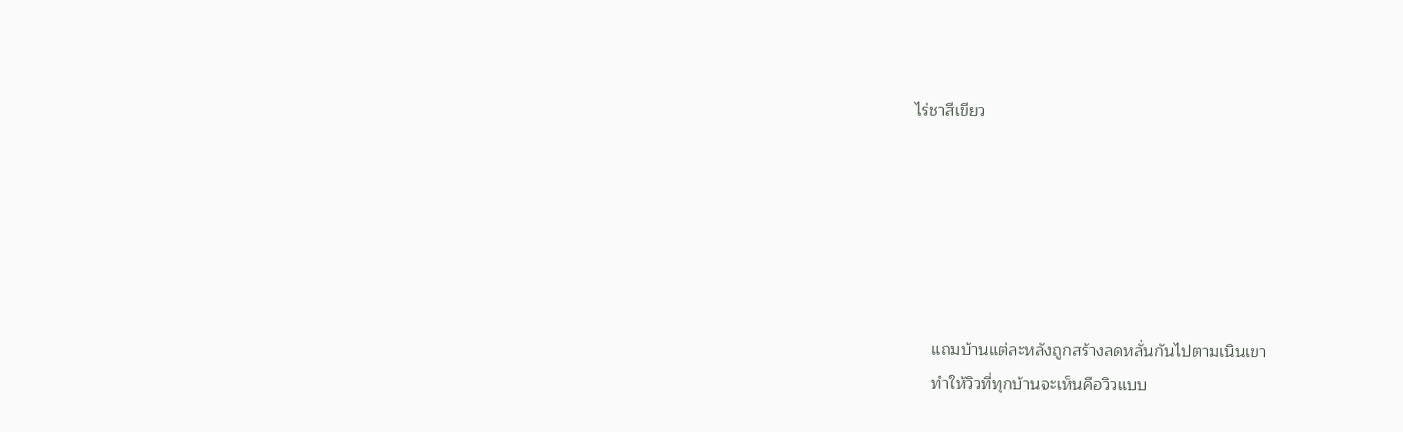ไร่ชาสีเขียว






    แถมบ้านแต่ละหลังถูกสร้างลดหลั่นกันไปตามเนินเขา
    ทำให้วิวที่ทุกบ้านจะเห็นคือวิวแบบ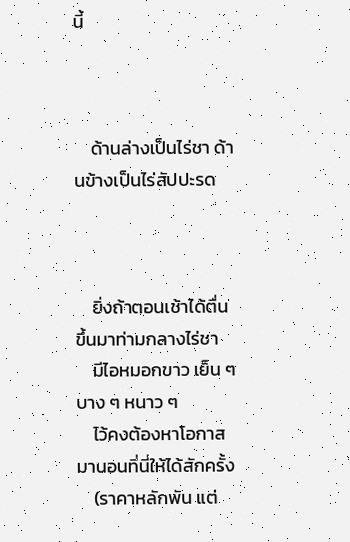นี้



    ด้านล่างเป็นไร่ชา ด้านข้างเป็นไร่สัปปะรด



    ยิ่งถ้าตอนเช้าได้ตื่นขึ้นมาท่ามกลางไร่ชา
    มีไอหมอกขาว เย็น ๆ บาง ๆ หนาว ๆ
    ไว้คงต้องหาโอกาสมานอนที่นี่ให้ได้สักครั้ง
    (ราคาหลักพัน แต่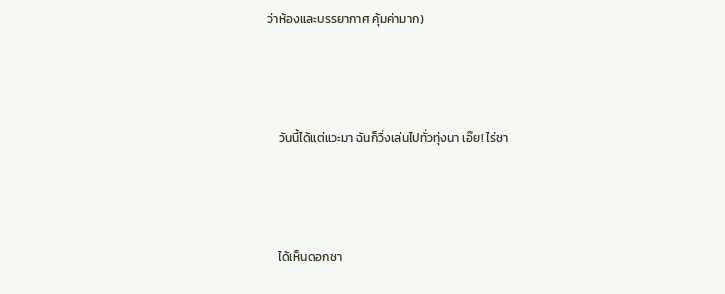ว่าห้องและบรรยากาศ คุ้มค่ามาก)



    วันนี้ได้แต่แวะมา ฉันก็วิ่งเล่นไปทั่วทุ่งนา เอ๊ย! ไร่ชา



    ได้เห็นดอกชา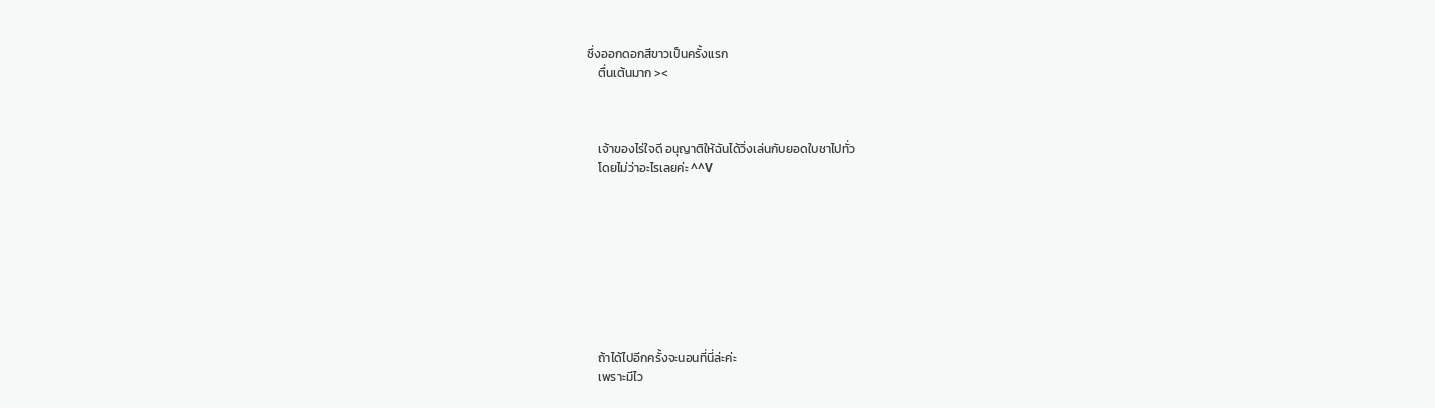ซึ่งออกดอกสีขาวเป็นครั้งแรก
    ตื่นเต้นมาก ><



    เจ้าของไร่ใจดี อนุญาติให้ฉันได้วิ่งเล่นกับยอดใบชาไปทั่ว
    โดยไม่ว่าอะไรเลยค่ะ ^^V









    ถ้าได้ไปอีกครั้งจะนอนที่นี่ล่ะค่ะ
    เพราะมีไว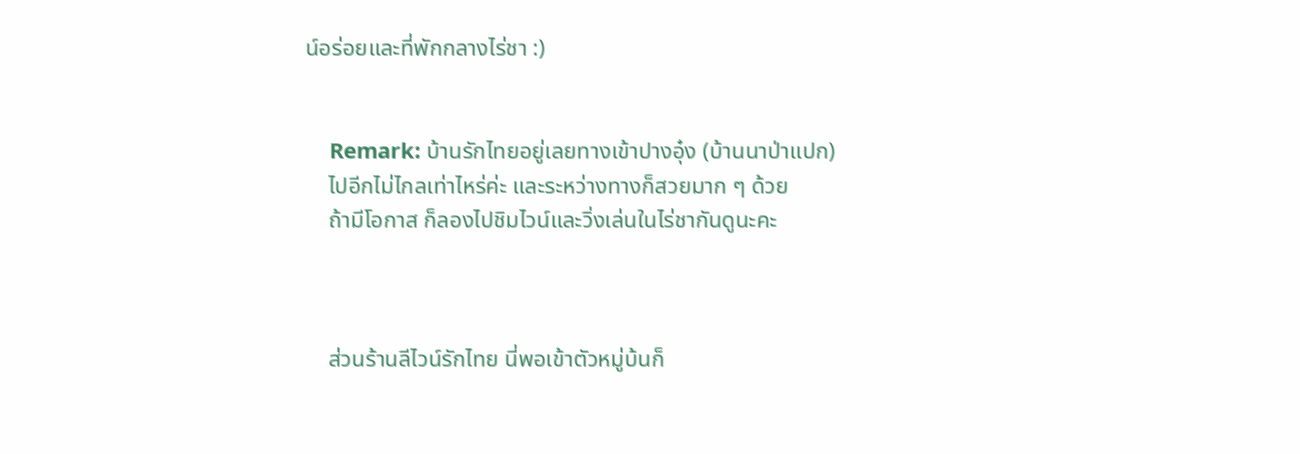น์อร่อยและที่พักกลางไร่ชา :)


    Remark: บ้านรักไทยอยู่เลยทางเข้าปางอุ๋ง (บ้านนาป่าแปก)
    ไปอีกไม่ไกลเท่าไหร่ค่ะ และระหว่างทางก็สวยมาก ๆ ด้วย
    ถ้ามีโอกาส ก็ลองไปชิมไวน์และวิ่งเล่นในไร่ชากันดูนะคะ



    ส่วนร้านลีไวน์รักไทย นี่พอเข้าตัวหมู่บ้นก็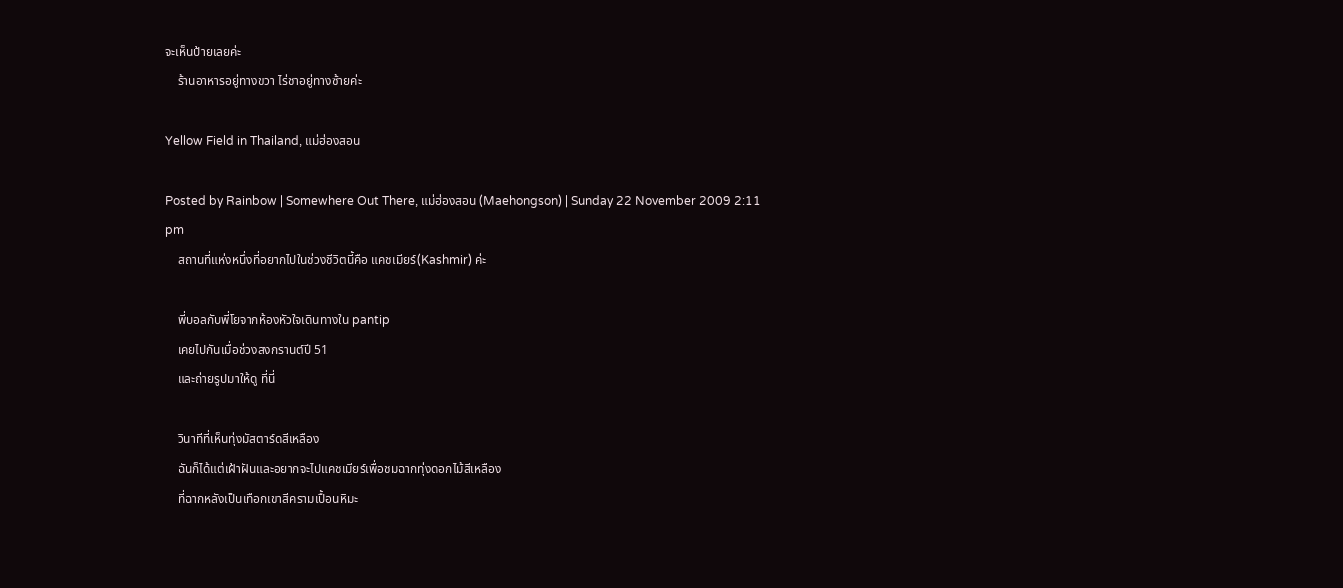จะเห็นป้ายเลยค่ะ
    ร้านอาหารอยู่ทางขวา ไร่ชาอยู่ทางซ้ายค่ะ

Yellow Field in Thailand, แม่ฮ่องสอน

Posted by Rainbow | Somewhere Out There, แม่ฮ่องสอน (Maehongson) | Sunday 22 November 2009 2:11 pm
    สถานที่แห่งหนึ่งที่อยากไปในช่วงชีวิตนี้คือ แคชเมียร์(Kashmir) ค่ะ

    พี่บอลกับพี่โยจากห้องหัวใจเดินทางใน pantip
    เคยไปกันเมื่อช่วงสงกรานต์ปี 51
    และถ่ายรูปมาให้ดู ที่นี่

    วินาทีที่เห็นทุ่งมัสตาร์ดสีเหลือง
    ฉันก็ได้แต่เฝ้าฝันและอยากจะไปแคชเมียร์เพื่อชมฉากทุ่งดอกไม้สีเหลือง
    ที่ฉากหลังเป็นเทือกเขาสีครามเปื้อนหิมะ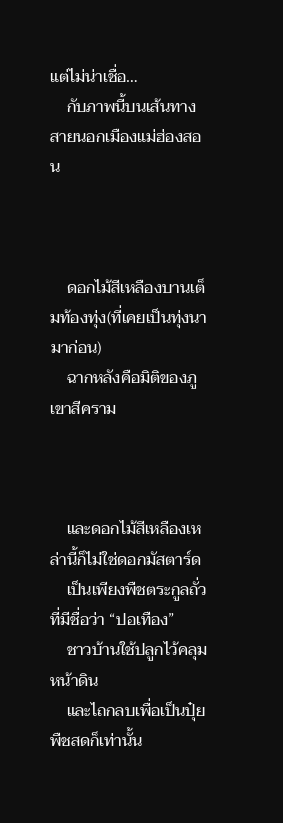แต่ไม่น่าเชื่อ…
    กับภาพนี้บนเส้นทางสายนอกเมืองแม่ฮ่องสอน



    ดอกไม้สีเหลืองบานเต็มท้องทุ่ง(ที่เคยเป็นทุ่งนามาก่อน)
    ฉากหลังคือมิติของภูเขาสีคราม



    และดอกไม้สีเหลืองเหล่านี้ก็ไม่ใช่ดอกมัสตาร์ด
    เป็นเพียงพืชตระกูลถั่วที่มีชื่อว่า “ปอเทือง”
    ชาวบ้านใช้ปลูกไว้คลุมหน้าดิน
    และไถกลบเพื่อเป็นปุ๋ยพืชสดก็เท่านั้น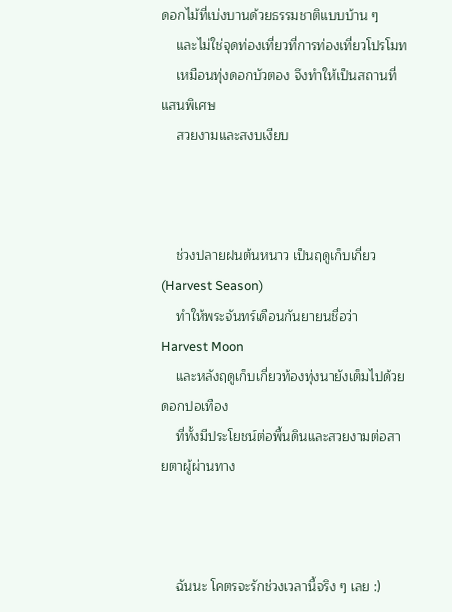ดอกไม้ที่เบ่งบานด้วยธรรมชาติแบบบ้าน ๆ
    และไม่ใช่จุดท่องเที่ยวที่การท่องเที่ยวโปรโมท
    เหมือนทุ่งดอกบัวตอง จึงทำให้เป็นสถานที่แสนพิเศษ
    สวยงามและสงบเงียบ



    ช่วงปลายฝนต้นหนาว เป็นฤดูเก็บเกี่ยว (Harvest Season)
    ทำให้พระจันทร์เดือนกันยายนชื่อว่า Harvest Moon
    และหลังฤดูเก็บเกี่ยวท้องทุ่งนายังเต็มไปด้วยดอกปอเทือง
    ที่ทั้งมีประโยชน์ต่อพื้นดินและสวยงามต่อสายตาผู้ผ่านทาง



    ฉันนะ โคตรจะรักช่วงเวลานี้จริง ๆ เลย :)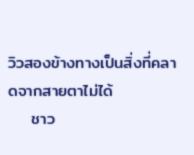วิวสองข้างทางเป็นสิ่งที่คลาดจากสายตาไม่ได้
    ชาว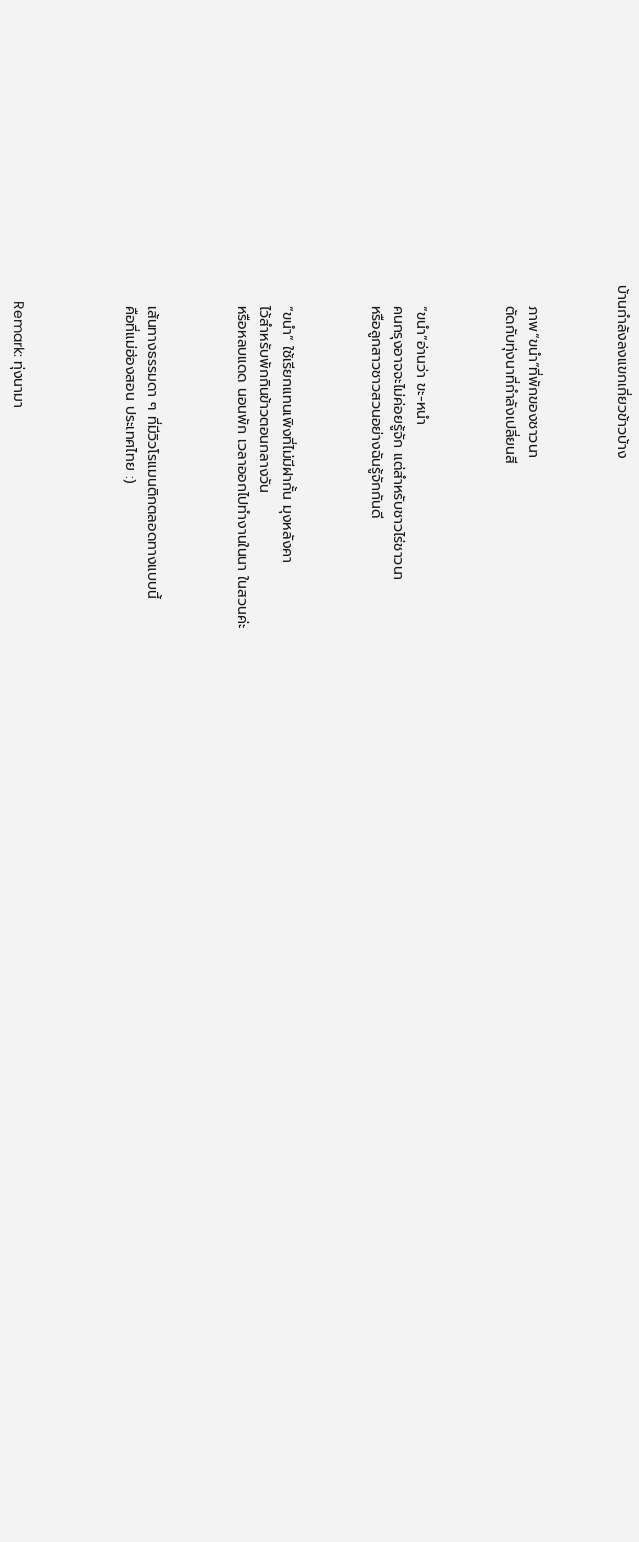บ้านกำลังลงแขกเกี่ยวข้าวบ้าง



    ภาพ“ขนำ”ที่พักของชาวนา
    ตัดกับทุ่งนาที่กำลังเปลี่ยนสี



    “ขนำ”อ่านว่า ขะ-หนำ
    คนกรุงอาจจะไม่ค่อยรู้จัก แต่สำหรับชาวไร่ชาวนา
    หรือลูกสาวชาวสวนอย่างฉันรู้จักกันดี



    “ขนำ” ใช้เรียกแทนเพิงที่ไม่มีฝากั้น มุงหลังคา
    ไว้สำหรับพักกินข้าวตอนกลางวัน
    หรือหลบแดด นอนพัก เวลาออกไปทำงานในนา ในสวนค่ะ



    เส้นทางธรรมดา ๆ ที่มีวิวโรแมนติกตลอดทางแบบนี้
    คือที่แม่ฮ่องสอน ประเทศไทย :)




    Remark: ทุ่งนามา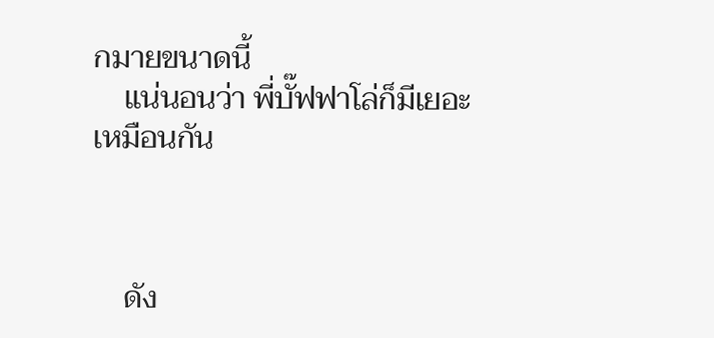กมายขนาดนี้
    แน่นอนว่า พี่บั๊ฟฟาโล่ก็มีเยอะเหมือนกัน



    ดัง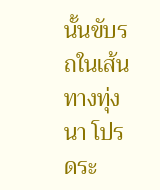นั้นขับรถในเส้นทางทุ่งนา โปรดระ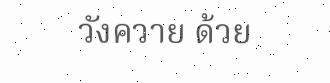วังควาย ด้วย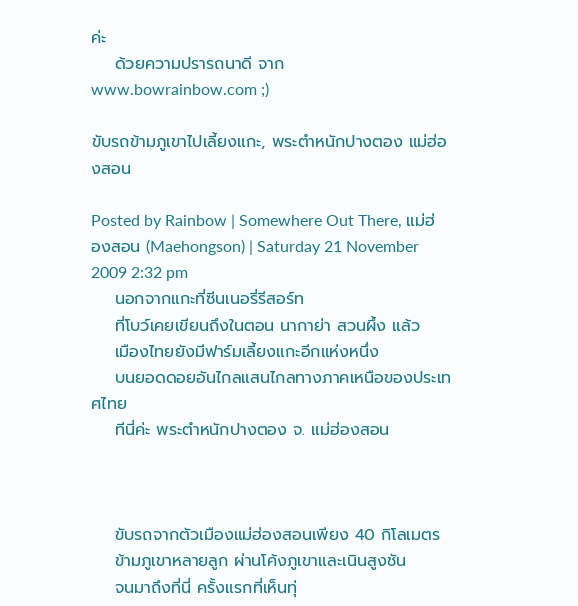ค่ะ
    ด้วยความปรารถนาดี จาก www.bowrainbow.com ;)

ขับรถข้ามภูเขาไปเลี้ยงแกะ, พระตำหนักปางตอง แม่ฮ่องสอน

Posted by Rainbow | Somewhere Out There, แม่ฮ่องสอน (Maehongson) | Saturday 21 November 2009 2:32 pm
    นอกจากแกะที่ซีนเนอรี่รีสอร์ท
    ที่โบว์เคยเขียนถึงในตอน นากาย่า สวนผึ้ง แล้ว
    เมืองไทยยังมีฟาร์มเลี้ยงแกะอีกแห่งหนึ่ง
    บนยอดดอยอันไกลแสนไกลทางภาคเหนือของประเทศไทย
    ทีนี่ค่ะ พระตำหนักปางตอง จ. แม่ฮ่องสอน



    ขับรถจากตัวเมืองแม่ฮ่องสอนเพียง 40 กิโลเมตร
    ข้ามภูเขาหลายลูก ผ่านโค้งภูเขาและเนินสูงชัน
    จนมาถึงที่นี่ ครั้งแรกที่เห็นทุ่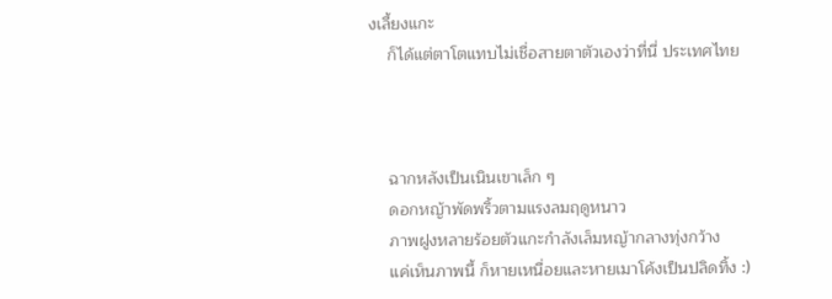งเลี้ยงแกะ
    ก็ได้แต่ตาโตแทบไม่เชื่อสายตาตัวเองว่าที่นี่ ประเทศไทย



    ฉากหลังเป็นเนินเขาเล็ก ๆ
    ดอกหญ้าพัดพริ้วตามแรงลมฤดูหนาว
    ภาพฝูงหลายร้อยตัวแกะกำลังเล็มหญ้ากลางทุ่งกว้าง
    แค่เห็นภาพนี้ ก็หายเหนื่อยและหายเมาโค้งเป็นปลิดทิ้ง :)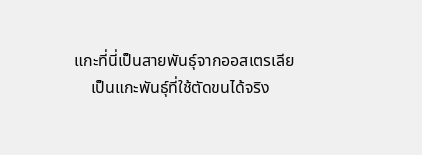แกะที่นี่เป็นสายพันธุ์จากออสเตรเลีย
    เป็นแกะพันธุ์ที่ใช้ตัดขนได้จริง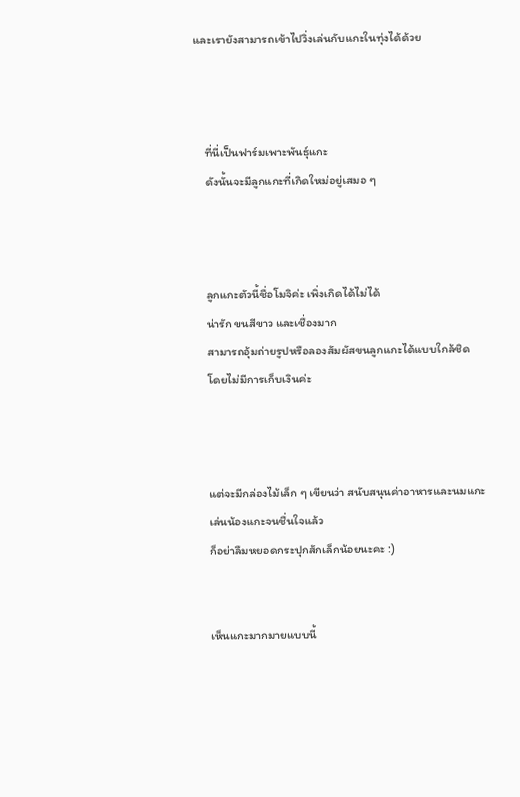และเรายังสามารถเข้าไปวิ่งเล่นกับแกะในทุ่งได้ด้วย



    ที่นี่เป็นฟาร์มเพาะพันธุ์แกะ
    ดังนั้นจะมีลูกแกะที่เกิดใหม่อยู่เสมอ ๆ



    ลูกแกะตัวนี้ชื่อโมจิค่ะ เพิ่งเกิดได้ไม่ได้
    น่ารัก ขนสีขาว และเชื่องมาก
    สามารถอุ้มถ่ายรูปหรือลองสัมผัสขนลูกแกะได้แบบใกล้ชิด
    โดยไม่มีการเก็บเงินค่ะ



    แต่จะมีกล่องไม้เล็ก ๆ เขียนว่า สนับสนุนค่าอาหารและนมแกะ
    เล่นน้องแกะจนชื่นใจแล้ว
    ก็อย่าลืมหยอดกระปุกสักเล็กน้อยนะคะ :)


    เห็นแกะมากมายแบบนี้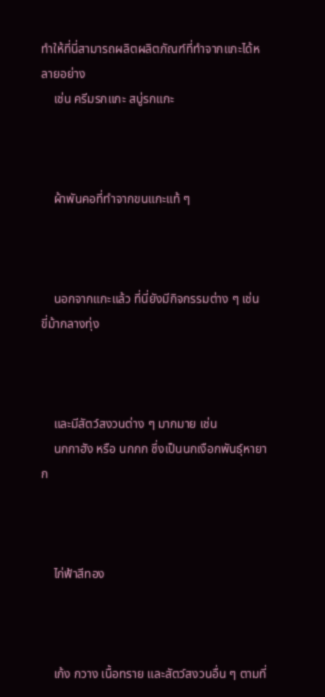ทำให้ที่นี่สามารถผลิตผลิตภัณฑ์ที่ทำจากแกะได้หลายอย่าง
    เช่น ครีมรกแกะ สบู่รกแกะ



    ผ้าพันคอที่ทำจากขนแกะแท้ ๆ



    นอกจากแกะแล้ว ที่นี่ยังมีกิจกรรมต่าง ๆ เช่น ขี่ม้ากลางทุ่ง



    และมีสัตว์สงวนต่าง ๆ มากมาย เช่น
    นกกาฮัง หรือ นกกก ซึ่งเป็นนกเงือกพันธุ์หายาก



    ไก่ฟ้าสีทอง



    เก้ง กวาง เนื้อทราย และสัตว์สงวนอื่น ๆ ตามที่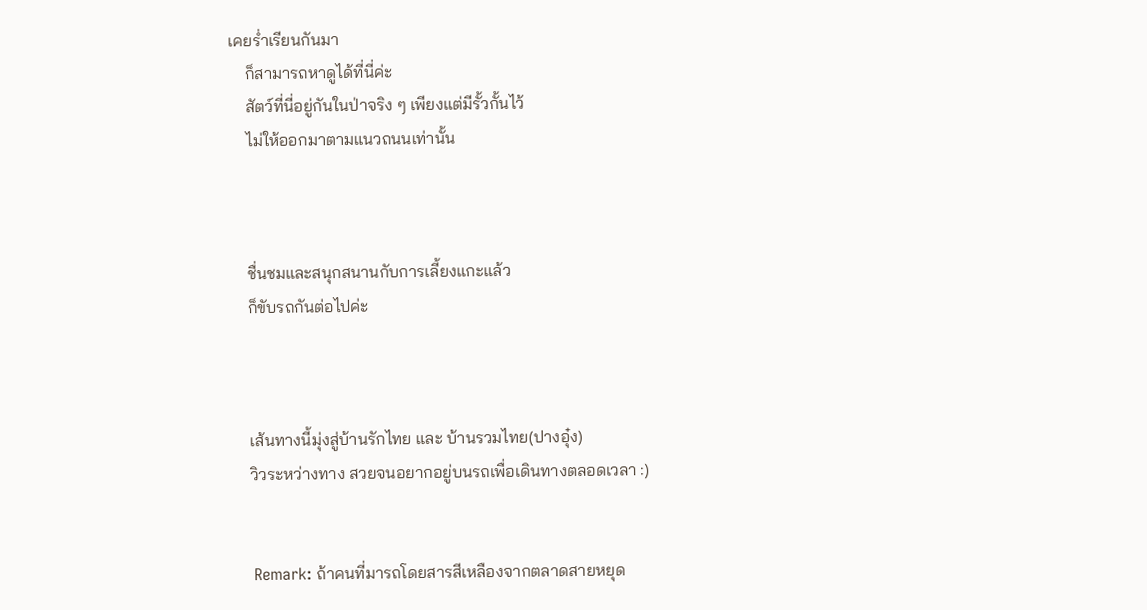เคยร่ำเรียนกันมา
    ก็สามารถหาดูได้ที่นี่ค่ะ
    สัตว์ที่นี่อยู่กันในป่าจริง ๆ เพียงแต่มีรั้วกั้นไว้
    ไม่ให้ออกมาตามแนวถนนเท่านั้น



    ชื่นชมและสนุกสนานกับการเลี้ยงแกะแล้ว
    ก็ขับรถกันต่อไปค่ะ



    เส้นทางนี้มุ่งสู่บ้านรักไทย และ บ้านรวมไทย(ปางอุ๋ง)
    วิวระหว่างทาง สวยจนอยากอยู่บนรถเพื่อเดินทางตลอดเวลา :)


    Remark: ถ้าคนที่มารถโดยสารสีเหลืองจากตลาดสายหยุด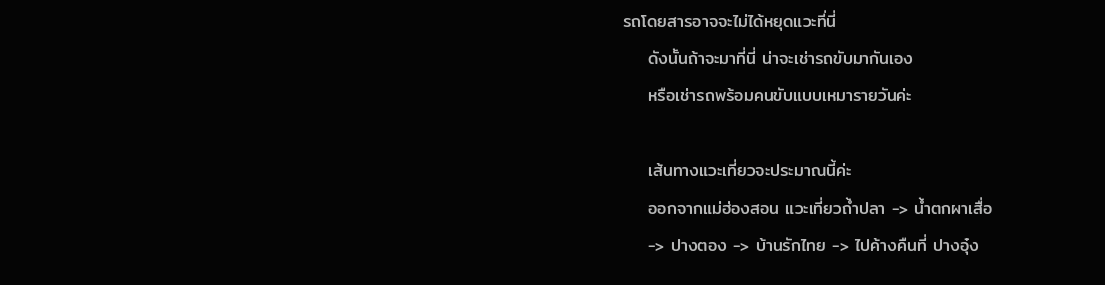รถโดยสารอาจจะไม่ได้หยุดแวะที่นี่
    ดังนั้นถ้าจะมาที่นี่ น่าจะเช่ารถขับมากันเอง
    หรือเช่ารถพร้อมคนขับแบบเหมารายวันค่ะ

    เส้นทางแวะเที่ยวจะประมาณนี้ค่ะ
    ออกจากแม่ฮ่องสอน แวะเที่ยวถ้ำปลา -> น้ำตกผาเสื่อ
    -> ปางตอง -> บ้านรักไทย -> ไปค้างคืนที่ ปางอุ๋ง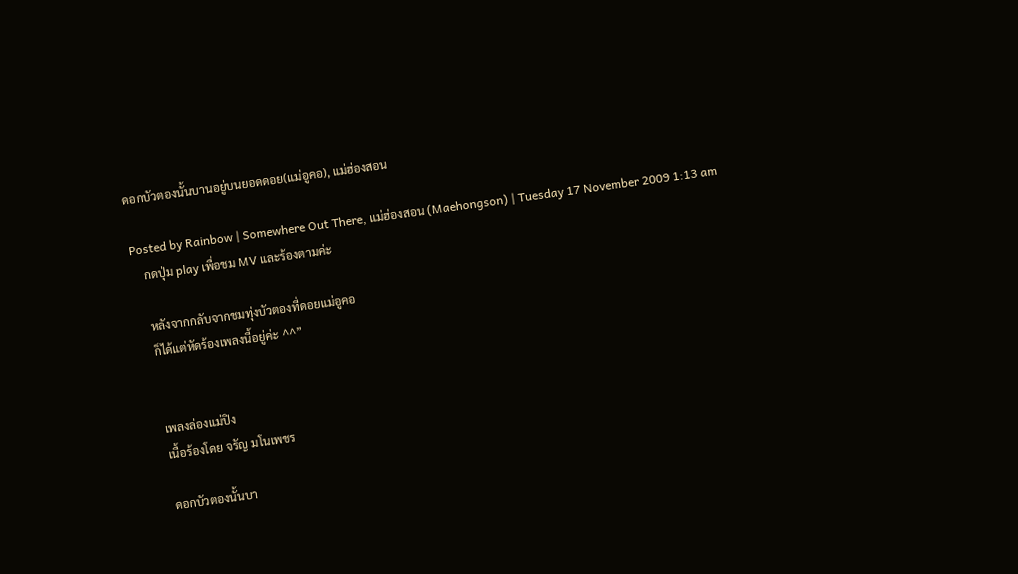ดอกบัวตองนั้นบานอยู่บนยอดดอย(แม่อูคอ), แม่ฮ่องสอน

Posted by Rainbow | Somewhere Out There, แม่ฮ่องสอน (Maehongson) | Tuesday 17 November 2009 1:13 am
    กดปุ่ม play เพื่อชม MV และร้องตามค่ะ

    หลังจากกลับจากชมทุ่งบัวตองที่ดอยแม่อูคอ
    ก็ได้แต่หัดร้องเพลงนี้อยู่ค่ะ ^^”


    เพลงล่องแม่ปิง
    เนื้อร้องโดย จรัญ มโนเพชร

    ดอกบัวตองนั้นบา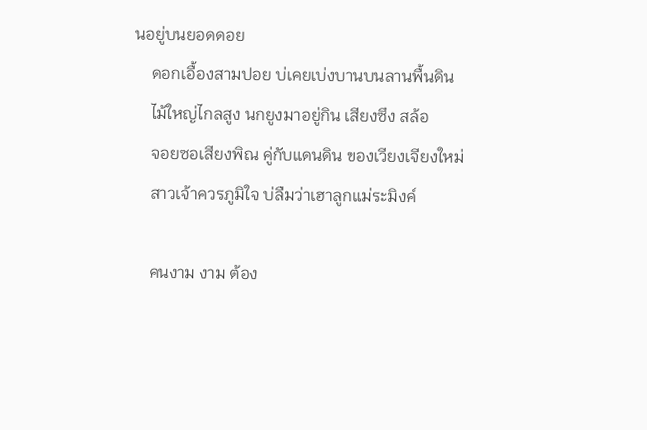นอยู่บนยอดดอย
    ดอกเอื้องสามปอย บ่เคยเบ่งบานบนลานพื้นดิน
    ไม้ใหญ่ไกลสูง นกยูงมาอยู่กิน เสียงซึง สล้อ
    จอยซอเสียงพิณ คู่กับแดนดิน ของเวียงเจียงใหม่
    สาวเจ้าควรภูมิใจ บ่ลืมว่าเฮาลูกแม่ระมิงค์

    คนงาม งาม ต้อง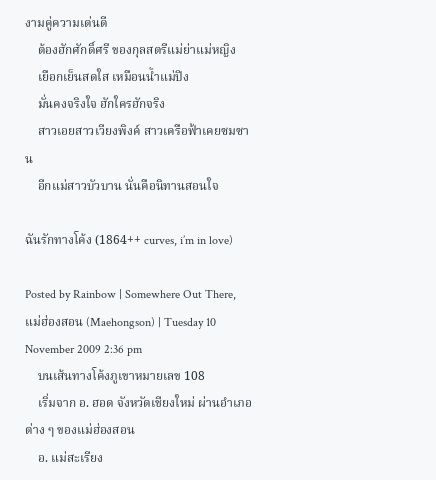งามคู่ความเด่นดี
    ต้องฮักศักดิ์ศรี ของกุลสตรีแม่ย่าแม่หญิง
    เยือกเย็นสดใส เหมือนน้ำแม่ปิง
    มั่นคงจริงใจ ฮักใครฮักจริง
    สาวเอยสาวเวียงพิงค์ สาวเครือฟ้าเคยซมซาน
    อีกแม่สาวบัวบาน นั่นคือนิทานสอนใจ

ฉันรักทางโค้ง (1864++ curves, i’m in love)

Posted by Rainbow | Somewhere Out There, แม่ฮ่องสอน (Maehongson) | Tuesday 10 November 2009 2:36 pm
    บนเส้นทางโค้งภูเขาหมายเลข 108
    เริ่มจาก อ. ฮอด จังหวัดเชียงใหม่ ผ่านอำเภอต่าง ๆ ของแม่ฮ่องสอน
    อ. แม่สะเรียง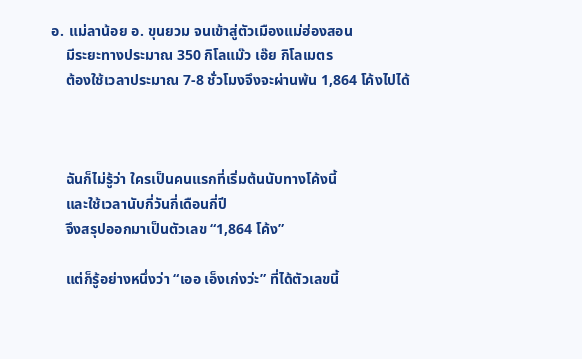อ. แม่ลาน้อย อ. ขุนยวม จนเข้าสู่ตัวเมืองแม่ฮ่องสอน
    มีระยะทางประมาณ 350 กิโลแม๊ว เอ๊ย กิโลเมตร
    ต้องใช้เวลาประมาณ 7-8 ชั่วโมงจึงจะผ่านพ้น 1,864 โค้งไปได้



    ฉันก็ไม่รู้ว่า ใครเป็นคนแรกที่เริ่มต้นนับทางโค้งนี้
    และใช้เวลานับกี่วันกี่เดือนกี่ปี
    จึงสรุปออกมาเป็นตัวเลข “1,864 โค้ง”

    แต่ก็รู้อย่างหนึ่งว่า “เออ เอ็งเก่งว่ะ” ที่ได้ตัวเลขนี้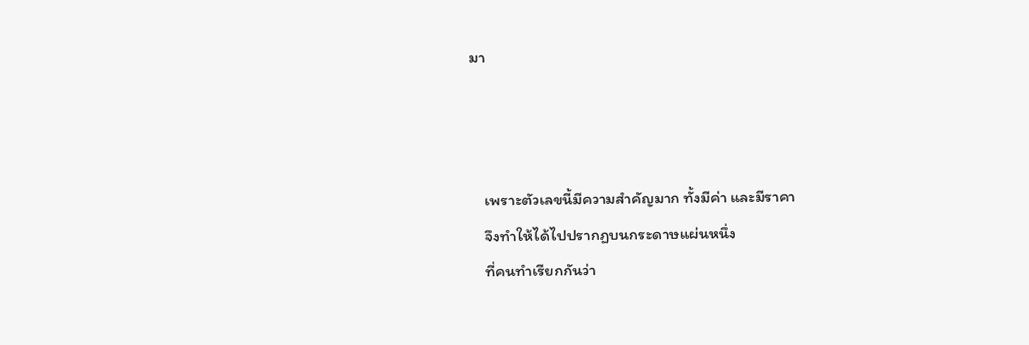มา



    เพราะตัวเลขนี้มีความสำคัญมาก ทั้งมีค่า และมีราคา
    จึงทำให้ได้ไปปรากฏบนกระดาษแผ่นหนึ่ง
    ที่คนทำเรียกกันว่า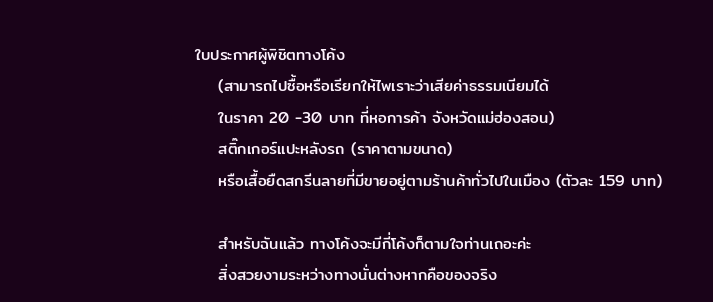ใบประกาศผู้พิชิตทางโค้ง
    (สามารถไปซื้อหรือเรียกให้ไพเราะว่าเสียค่าธรรมเนียมได้
    ในราคา 20 -30 บาท ที่หอการค้า จังหวัดแม่ฮ่องสอน)
    สติ๊กเกอร์แปะหลังรถ (ราคาตามขนาด)
    หรือเสื้อยืดสกรีนลายที่มีขายอยู่ตามร้านค้าทั่วไปในเมือง (ตัวละ 159 บาท)

    สำหรับฉันแล้ว ทางโค้งจะมีกี่โค้งก็ตามใจท่านเถอะค่ะ
    สิ่งสวยงามระหว่างทางนั่นต่างหากคือของจริง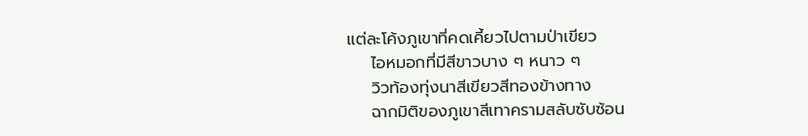แต่ละโค้งภูเขาที่คดเคี้ยวไปตามป่าเขียว
    ไอหมอกที่มีสีขาวบาง ๆ หนาว ๆ
    วิวท้องทุ่งนาสีเขียวสีทองข้างทาง
    ฉากมิติของภูเขาสีเทาครามสลับซับซ้อน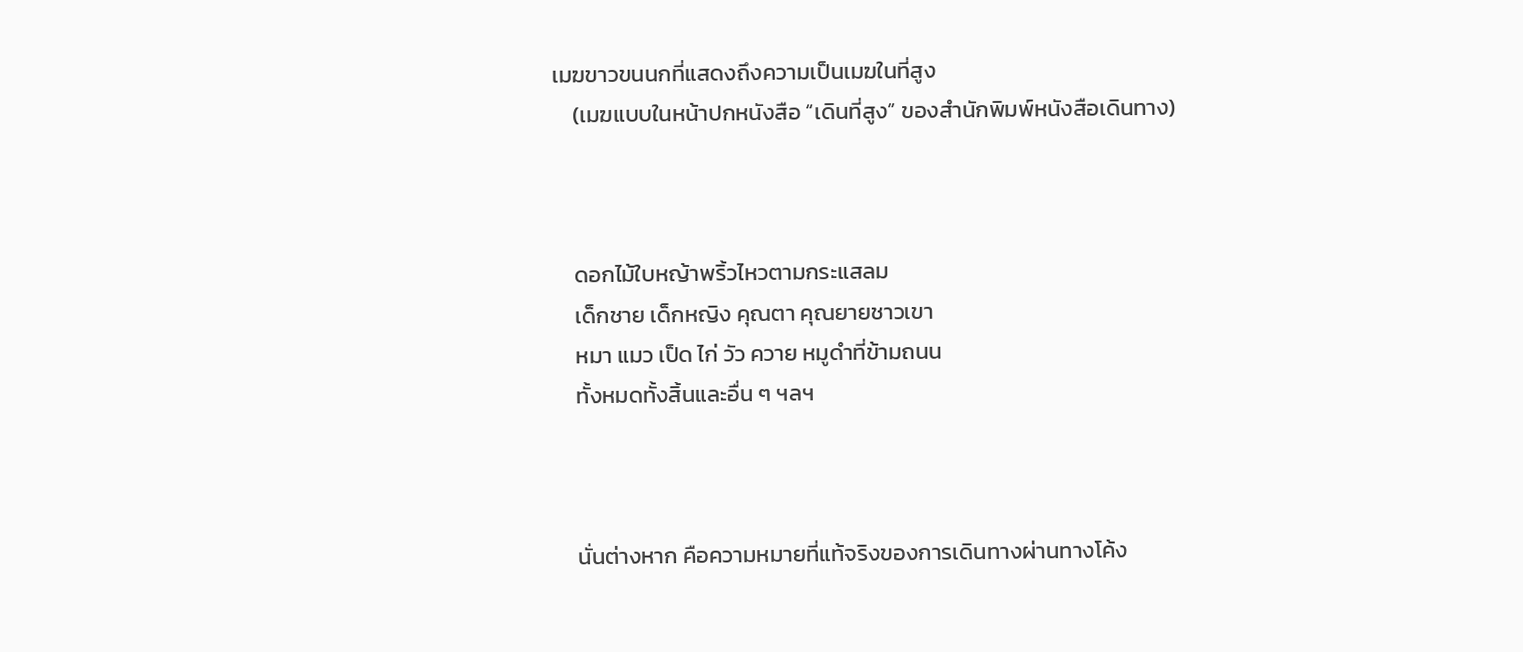เมฆขาวขนนกที่แสดงถึงความเป็นเมฆในที่สูง
    (เมฆแบบในหน้าปกหนังสือ “เดินที่สูง” ของสำนักพิมพ์หนังสือเดินทาง)



    ดอกไม้ใบหญ้าพริ้วไหวตามกระแสลม
    เด็กชาย เด็กหญิง คุณตา คุณยายชาวเขา
    หมา แมว เป็ด ไก่ วัว ควาย หมูดำที่ข้ามถนน
    ทั้งหมดทั้งสิ้นและอื่น ๆ ฯลฯ



    นั่นต่างหาก คือความหมายที่แท้จริงของการเดินทางผ่านทางโค้ง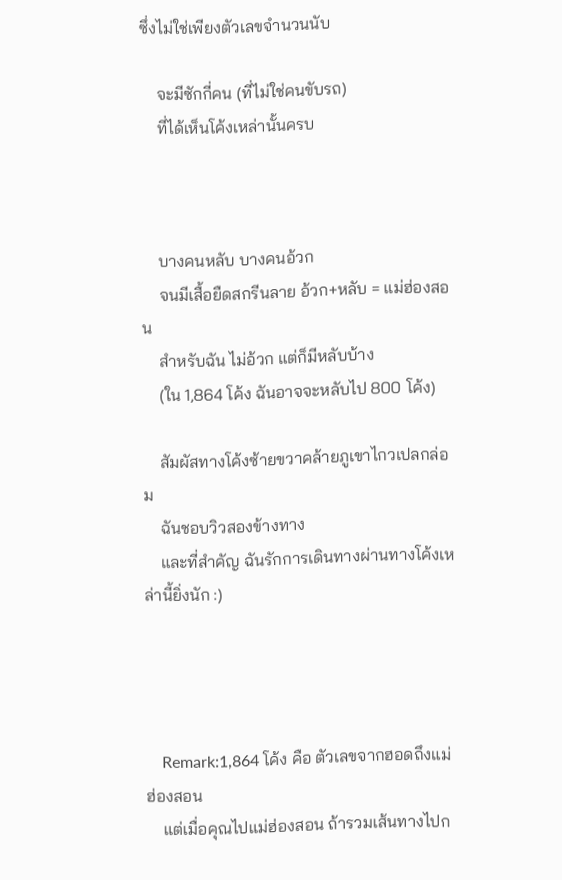ซึ่งไม่ใช่เพียงตัวเลขจำนวนนับ

    จะมีซักกี่คน (ที่ไม่ใช่คนขับรถ)
    ที่ได้เห็นโค้งเหล่านั้นครบ



    บางคนหลับ บางคนอ้วก
    จนมีเสื้อยืดสกรีนลาย อ้วก+หลับ = แม่ฮ่องสอน
    สำหรับฉัน ไม่อ้วก แต่ก็มีหลับบ้าง
    (ใน 1,864 โค้ง ฉันอาจจะหลับไป 800 โค้ง)

    สัมผัสทางโค้งซ้ายขวาคล้ายภูเขาไกวเปลกล่อม
    ฉันชอบวิวสองข้างทาง
    และที่สำคัญ ฉันรักการเดินทางผ่านทางโค้งเหล่านี้ยิ่งนัก :)




    Remark:1,864 โค้ง คือ ตัวเลขจากฮอดถึงแม่ฮ่องสอน
    แต่เมื่อคุณไปแม่ฮ่องสอน ถ้ารวมเส้นทางไปก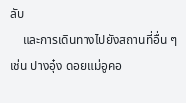ลับ
    และการเดินทางไปยังสถานที่อื่น ๆ เช่น ปางอุ๋ง ดอยแม่อูคอ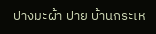ปางมะผ้า ปาย บ้านกระเห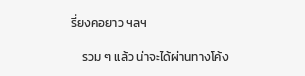รี่ยงคอยาว ฯลฯ

    รวม ๆ แล้ว น่าจะได้ผ่านทางโค้ง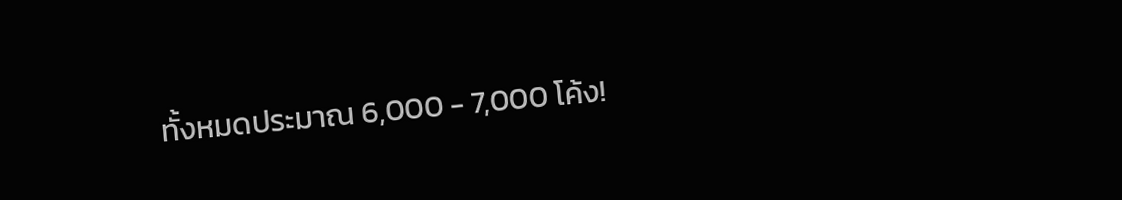ทั้งหมดประมาณ 6,000 - 7,000 โค้ง!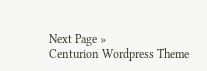Next Page »
Centurion Wordpress Theme